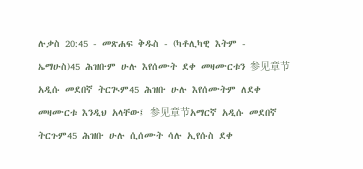ሉቃስ 20:45 - መጽሐፍ ቅዱስ - (ካቶሊካዊ እትም - ኤማሁስ)45 ሕዝቡም ሁሉ እየሰሙት ደቀ መዛሙርቱን 参见章节አዲሱ መደበኛ ትርጒም45 ሕዝቡ ሁሉ እየሰሙትም ለደቀ መዛሙርቱ እንዲህ አላቸው፤ 参见章节አማርኛ አዲሱ መደበኛ ትርጉም45 ሕዝቡ ሁሉ ሲሰሙት ሳሉ ኢየሱስ ደቀ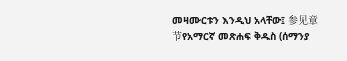መዛሙርቱን እንዲህ አላቸው፤ 参见章节የአማርኛ መጽሐፍ ቅዱስ (ሰማንያ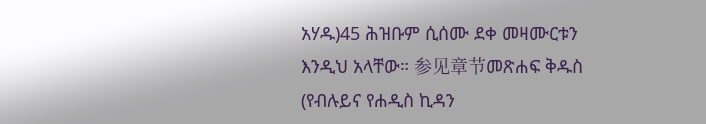አሃዱ)45 ሕዝቡም ሲሰሙ ደቀ መዛሙርቱን እንዲህ አላቸው። 参见章节መጽሐፍ ቅዱስ (የብሉይና የሐዲስ ኪዳን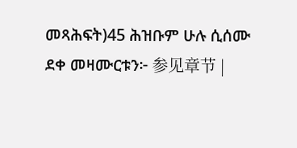መጻሕፍት)45 ሕዝቡም ሁሉ ሲሰሙ ደቀ መዛሙርቱን፦ 参见章节 |